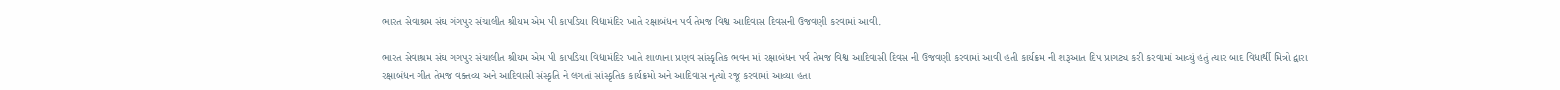ભારત સેવાશ્રમ સંઘ ગંગપુર સંચાલીત શ્રીયમ એમ પી કાપડિયા વિદ્યામંદિર ખાતે રક્ષાબંધન પર્વ તેમજ વિશ્વ આદિવાસ દિવસની ઉજવણી કરવામાં આવી.

ભારત સેવાશ્રમ સંઘ ગગપુર સંચાલીત શ્રીયમ એમ પી કાપડિયા વિદ્યામંદિર ખાતે શાળાના પ્રણવ સાંસ્કૃતિક ભવન માં રક્ષાબંધન પર્વ તેમજ વિશ્વ આદિવાસી દિવસ ની ઉજવણી કરવામાં આવી હતી કાર્યક્રમ ની શરૂઆત દિપ પ્રાગટ્ય કરી કરવામાં આવ્યું હતું ત્યાર બાદ વિધાર્થી મિત્રો દ્વારા રક્ષાબંધન ગીત તેમજ વક્તવ્ય અને આદિવાસી સંસ્કૃતિ ને લગતાં સાંસ્કૃતિક કાર્યક્રમો અને આદિવાસ નૃત્યો રજૂ કરવામાં આવ્યા હતા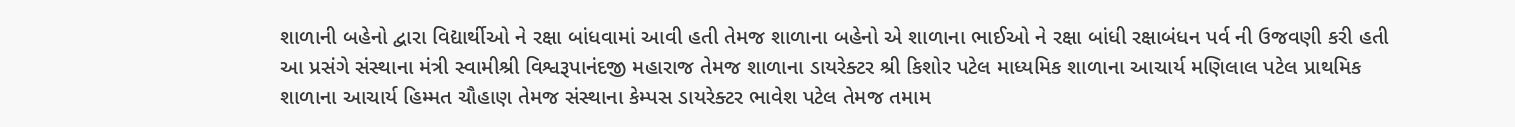શાળાની બહેનો દ્વારા વિદ્યાર્થીઓ ને રક્ષા બાંધવામાં આવી હતી તેમજ શાળાના બહેનો એ શાળાના ભાઈઓ ને રક્ષા બાંધી રક્ષાબંધન પર્વ ની ઉજવણી કરી હતી આ પ્રસંગે સંસ્થાના મંત્રી સ્વામીશ્રી વિશ્વરૂપાનંદજી મહારાજ તેમજ શાળાના ડાયરેક્ટર શ્રી કિશોર પટેલ માધ્યમિક શાળાના આચાર્ય મણિલાલ પટેલ પ્રાથમિક શાળાના આચાર્ય હિમ્મત ચૌહાણ તેમજ સંસ્થાના કેમ્પસ ડાયરેક્ટર ભાવેશ પટેલ તેમજ તમામ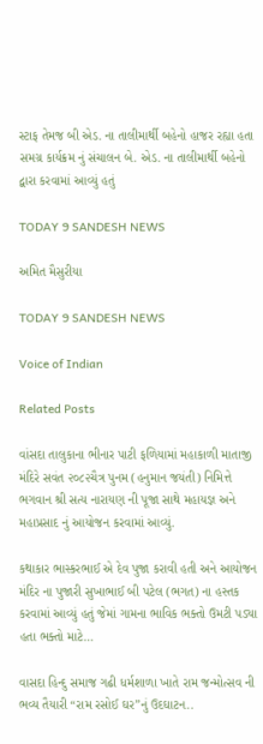સ્ટાફ તેમજ બી એડ. ના તાલીમાર્થી બહેનો હાજર રહ્યા હતા સમગ્ર કાર્યક્રમ નું સંચાલન બે. એડ. ના તાલીમાર્થી બહેનો દ્વારા કરવામાં આવ્યું હતું

TODAY 9 SANDESH NEWS

અમિત મૈસુરીયા

TODAY 9 SANDESH NEWS

Voice of Indian

Related Posts

વાંસદા તાલુકાના ભીનાર પાટી ફળિયામાં મહાકાળી માતાજી મંદિરે સવંત ‌‌૨૦૮૨ચૈત્ર‌ પુનમ (હનુમાન જયંતી) નિમિત્તે ભગવાન શ્રી સત્ય નારાયણ ની પૂજા સાથે મહાયજ્ઞ અને મહાપ્રસાદ નું આયોજન કરવામાં આવ્યું.

કથાકાર ભાસ્કરભાઈ એ દેવ પુજા કરાવી હતી અને આયોજન મંદિર ના પુજારી સુખાભાઈ બી પટેલ (ભગત) ના હસ્તક કરવામાં આવ્યું હતું જેમાં ગામના ભાવિક ભક્તો ઉમટી પડ્યા હતા ભક્તો માટે…

વાસદા હિન્દુ સમાજ ગઢી ધર્મશાળા ખાતે રામ જન્મોત્સવ ની ભવ્ય તૈયારી “રામ રસોઈ ઘર”નું ઉદઘાટન..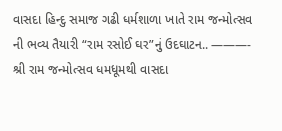વાસદા હિન્દુ સમાજ ગઢી ધર્મશાળા ખાતે રામ જન્મોત્સવ ની ભવ્ય તૈયારી “રામ રસોઈ ઘર”નું ઉદઘાટન.. ———- શ્રી રામ જન્મોત્સવ ધમધૂમથી વાસદા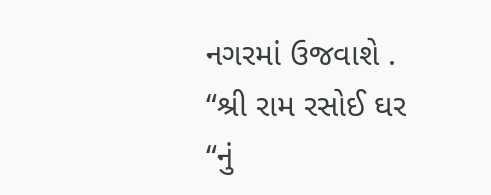નગરમાં ઉજવાશે . “શ્રી રામ રસોઈ ઘર “નું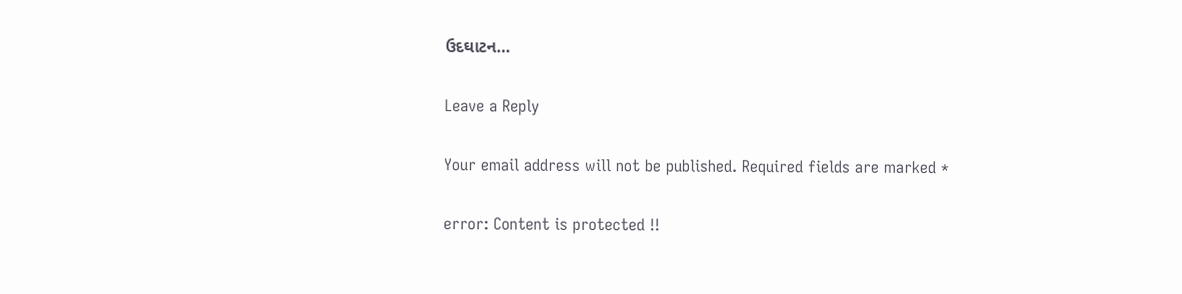ઉદઘાટન…

Leave a Reply

Your email address will not be published. Required fields are marked *

error: Content is protected !!